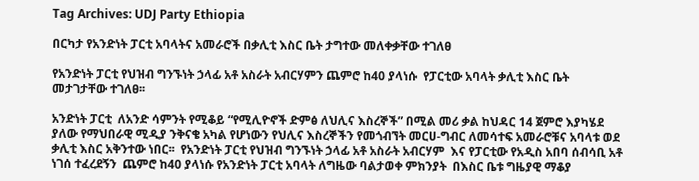Tag Archives: UDJ Party Ethiopia

በርካታ የአንድነት ፓርቲ አባላትና አመራሮች በቃሊቲ እስር ቤት ታግተው መለቀቃቸው ተገለፀ

የአንድነት ፓርቲ የህዝብ ግንኙነት ኃላፊ አቶ አስራት አብርሃምን ጨምሮ ከ40 ያላነሱ  የፓርቲው አባላት ቃሊቲ እስር ቤት መታገታቸው ተገለፀ፡፡

አንድነት ፓርቲ  ለአንድ ሳምንት የሚቆይ “የሚሊዮኖች ድምፅ ለህሊና እስረኞች” በሚል መሪ ቃል ከህዳር 14 ጀምሮ እያካሄደ ያለው የማህበራዊ ሚዲያ ንቅናቄ አካል የሆነውን የህሊና እስረኞችን የመጎብኘት መርሀ-ግብር ለመሳተፍ አመራሮቹና አባላቱ ወደ ቃሊቲ እስር አቅንተው ነበር፡፡  የአንድነት ፓርቲ የህዝብ ግንኙነት ኃላፊ አቶ አስራት አብርሃም  እና የፓርቲው የአዲስ አበባ ሰብሳቢ አቶ ነገሰ ተፈረደኝን  ጨምሮ ከ40 ያላነሱ የአንድነት ፓርቲ አባላት ለግዜው ባልታወቀ ምክንያት  በእስር ቤቱ ግዜያዊ ማቆያ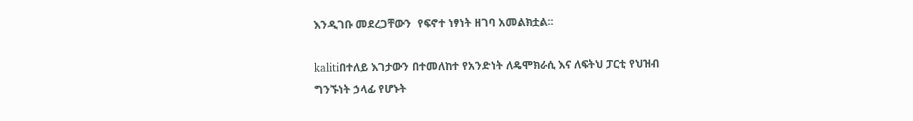እንዲገቡ መደረጋቸውን  የፍኖተ ነፃነት ዘገባ አመልክቷል፡፡

kalitiበተለይ እገታውን በተመለከተ የአንድነት ለዴሞክራሲ እና ለፍትህ ፓርቲ የህዝብ ግንኙነት ኃላፊ የሆኑት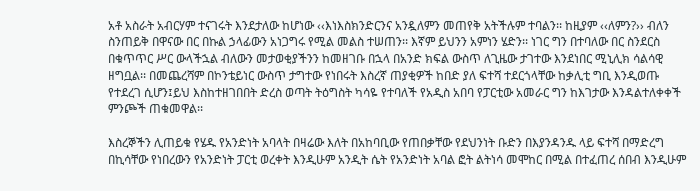አቶ አስራት አብርሃም ተናገሩት እንደታለው ከሆነው ‹‹እነእስክንድርንና አንዷለምን መጠየቅ አትችሉም ተባልን፡፡ ከዚያም ‹‹ለምን?›› ብለን ስንጠይቅ በዋናው በር በኩል ኃላፊውን አነጋግሩ የሚል መልስ ተሠጠን፡፡ እኛም ይህንን አምነን ሄድን፡፡ ነገር ግን በተባለው በር ስንደርስ በቁጥጥር ሥር ውላችኋል ብለውን መታወቂያችንን ከመዘገቡ በኋላ በአንድ ክፍል ውስጥ ለጊዜው ታገተው እንደነበር ሚኒሊክ ሳልሳዊ ዘግቧል፡፡ በመጨረሻም በኮንቴይነር ውስጥ ታግተው የነበሩት እስረኛ ጠያቂዎች ከበድ ያለ ፍተሻ ተደርጎላቸው ከቃሊቲ ግቢ እንዲወጡ የተደረገ ሲሆን፤ይህ እስከተዘገበበት ድረስ ወጣት ትዕግስት ካሳዬ የተባለች የአዲስ አበባ የፓርቲው አመራር ግን ከእገታው እንዳልተለቀቀች ምንጮች ጠቁመዋል፡፡

እስረኞችን ሊጠይቁ የሄዱ የአንድነት አባላት በዛሬው እለት በአከባቢው የጠበቃቸው የደህንነት ቡድን በእያንዳንዱ ላይ ፍተሻ በማድረግ በኪሳቸው የነበረውን የአንድነት ፓርቲ ወረቀት እንዲሁም አንዲት ሴት የአንድነት አባል ፎት ልትነሳ መሞከር በሚል በተፈጠረ ሰበብ እንዲሁም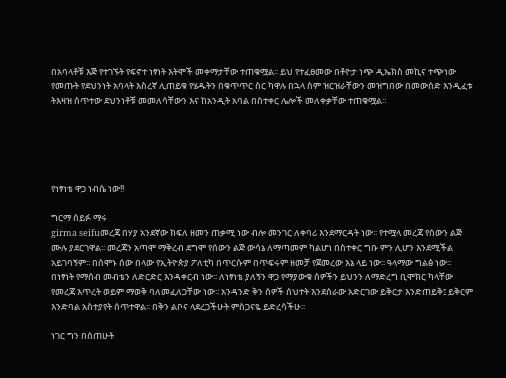በአባላቶቹ እጅ የተገኙት የፍኖተ ነፃነት እትሞች መቀማታቸው ተጠቁሟል፡፡ ይህ የተፈፀመው በቶዮታ ነጭ ዲኤክስ መኪና ተጭነው የመጡት የደህንነት አባላት እስረኛ ሊጠይቁ የሄዱትን በቁጥጥር ስር ካዋሉ በኋላ ስም ዝርዝራቸውን መዝግበው በመውሰድ እንዲፈቱ ትእዛዝ ሰጥተው ደህንነቶቹ መመለሳቸውን እና ከአንዲት አባል በስተቀር ሌሎች መለቀቃቸው ተጠቁሟል፡፡





የነፃነቴ ዋጋ ነብሴ ነው!!

ግርማ ሰይፉ ማሩ
girma seifuመረጃ በሃያ አንደኛው ክፍለ ዘመን ጠቃሚ ነው ብሎ መንገር ለቀባሪ እንደማርዳት ነው፡፡ የተሟላ መረጃ የሰውን ልጅ ሙሉ ያደርገዋል፡፡ መረጃን አጣሞ ማቅረብ ደግሞ የሰውን ልጅ ውሳኔ ለማጣመም ካልሆነ በስተቀር ግቡ ምን ሊሆን እንደሚችል አይገባኝም፡፡ በሰሞኑ ሰው በላው የኢትዮጵያ ፖለቲካ በጥርሱም በጥፍሩም ዘመቻ የጀመረው እኔ ላይ ነው፡፡ ዓላማው ግልፅ ነው፡፡ በነፃነት የማሰብ መብቴን ለድርድር እንዳቀርብ ነው፡፡ ለነፃነቴ ያለኝን ዋጋ የማያውቁ ሰዎችን ይህንን ለማድረግ ቢሞክር ካላቸው የመረጃ እጥረት ወይም ማወቅ ባለመፈለጋቸው ነው፡፡ አንዳንድ ቅን ሰዎች ሰህተት እንደሰራው አድርገው ይቅርታ እንድጠይቅ፤ ይቅርም እንድባል አስተያየት ሰጥተዋል፡፡ በቅን ልቦና ላደረጋችሁት ምስጋናዬ ይድረሳችሁ፡፡

ነገር ግን በሰጠሁት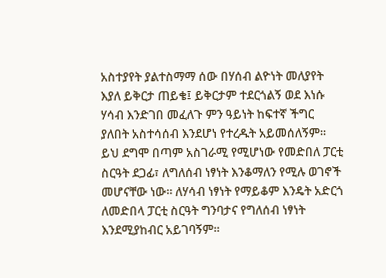አስተያየት ያልተስማማ ሰው በሃሰብ ልዮነት መለያየት እያለ ይቅርታ ጠይቄ፤ ይቅርታም ተደርጎልኝ ወደ እነሱ ሃሳብ እንድገበ መፈለጉ ምን ዓይነት ከፍተኛ ችግር ያለበት አስተሳሰብ እንደሆነ የተረዱት አይመሰለኝም፡፡ ይህ ደግሞ በጣም አስገራሚ የሚሆነው የመድበለ ፓርቲ ስርዓት ደጋፊ፣ ለግለሰብ ነፃነት እንቆማለን የሚሉ ወገኖች መሆናቸው ነው፡፡ ለሃሳብ ነፃነት የማይቆም እንዴት አድርጎ ለመድበላ ፓርቲ ስርዓት ግንባታና የግለሰብ ነፃነት እንደሚያከብር አይገባኝም፡፡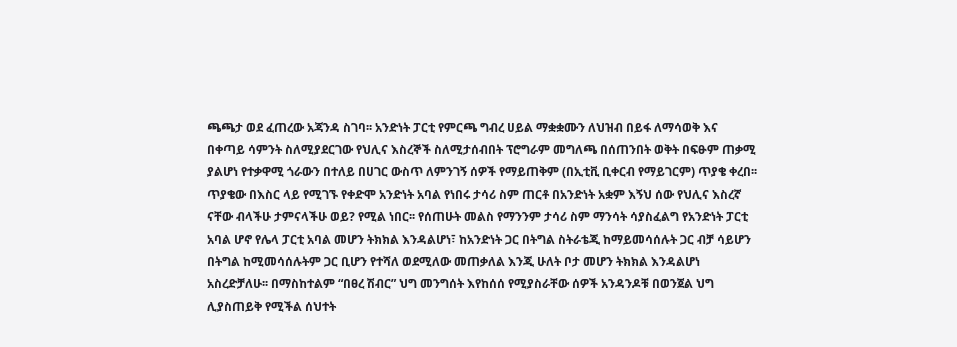ጫጫታ ወደ ፈጠረው አጃንዳ ስገባ፡፡ አንድነት ፓርቲ የምርጫ ግብረ ሀይል ማቋቋሙን ለህዝብ በይፋ ለማሳወቅ እና በቀጣይ ሳምንት ስለሚያደርገው የህሊና እስረኞች ስለሚታሰብበት ፕሮግራም መግለጫ በሰጠንበት ወቅት በፍፁም ጠቃሚ ያልሆነ የተቃዋሚ ጎራውን በተለይ በሀገር ውስጥ ለምንገኝ ሰዎች የማይጠቅም (በኢቲቪ ቢቀርብ የማይገርም) ጥያቄ ቀረበ፡፡ ጥያቄው በእስር ላይ የሚገኙ የቀድሞ አንድነት አባል የነበሩ ታሳሪ ስም ጠርቶ በአንድነት አቋም እኝህ ሰው የህሊና እስረኛ ናቸው ብላችሁ ታምናላችሁ ወይ? የሚል ነበር፡፡ የሰጠሁት መልስ የማንንም ታሳሪ ስም ማንሳት ሳያስፈልግ የአንድነት ፓርቲ አባል ሆኖ የሌላ ፓርቲ አባል መሆን ትክክል እንዳልሆነ፣ ከአንድነት ጋር በትግል ስትራቴጂ ከማይመሳሰሉት ጋር ብቻ ሳይሆን በትግል ከሚመሳሰሉትም ጋር ቢሆን የተሻለ ወደሚለው መጠቃለል እንጂ ሁለት ቦታ መሆን ትክክል እንዳልሆነ አስረድቻለሁ፡፡ በማስከተልም “በፀረ ሽብር” ህግ መንግሰት እየከሰሰ የሚያስራቸው ሰዎች አንዳንዶቹ በወንጀል ህግ ሊያስጠይቅ የሚችል ሰህተት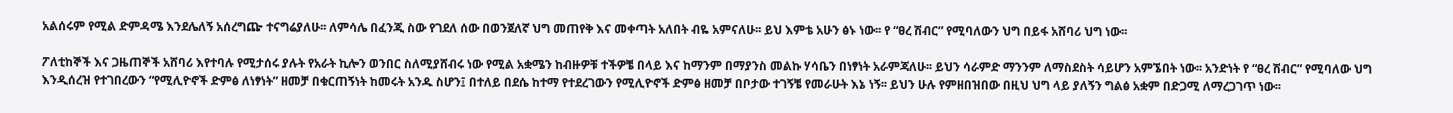አልሰሩም የሚል ድምዳሜ እንደሌለኝ አሰረግጬ ተናግሬያለሁ፡፡ ለምሳሌ በፈንጂ ስው የገደለ ሰው በወንጀለኛ ህግ መጠየቅ እና መቀጣት አለበት ብዬ አምናለሁ፡፡ ይህ እምቴ አሁን ፅኑ ነው፡፡ የ “ፀረ ሽብር” የሚባለውን ህግ በይፋ አሸባሪ ህግ ነው፡፡

ፖለቲከኞች እና ጋዜጠኞች አሸባሪ እየተባሉ የሚታሰሩ ያሉት የአራት ኪሎን ወንበር ስለሚያሸብሩ ነው የሚል አቋሜን ከብዙዎቹ ተችዎቼ በላይ እና ከማንም በማያንስ መልኩ ሃሳቤን በነፃነት አራምጃለሁ፡፡ ይህን ሳራምድ ማንንም ለማስደስት ሳይሆን አምኜበት ነው፡፡ አንድነት የ “ፀረ ሽብር” የሚባለው ህግ እንዲሰረዝ የተገበረውን “የሚሊዮኖች ድምፅ ለነፃነት” ዘመቻ በቁርጠኝነት ከመሩት አንዱ ስሆን፤ በተለይ በደሴ ከተማ የተደረገውን የሚሊዮኖች ድምፅ ዘመቻ በቦታው ተገኝቼ የመራሁት እኔ ነኝ፡፡ ይህን ሁሉ የምዘበዝበው በዚህ ህግ ላይ ያለኝን ግልፅ አቋም በድጋሚ ለማረጋገጥ ነው፡፡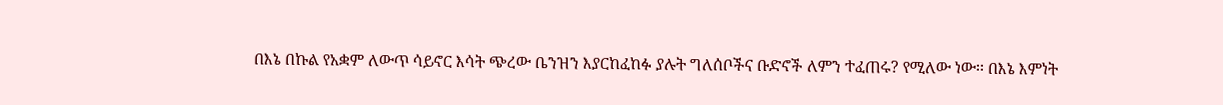በእኔ በኩል የአቋም ለውጥ ሳይኖር እሳት ጭረው ቤንዝን እያርከፈከፉ ያሉት ግለሰቦችና ቡድኖች ለምን ተፈጠሩ? የሚለው ነው፡፡ በእኔ እምነት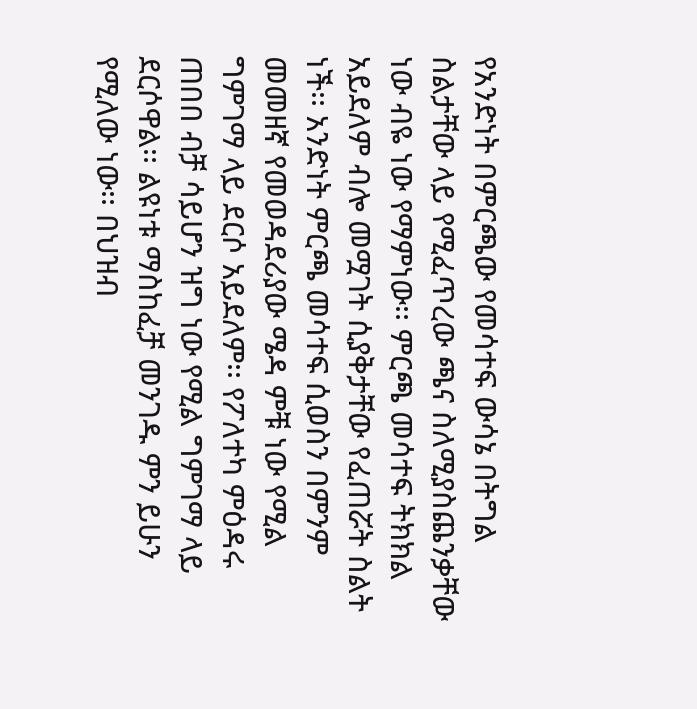የአንድነት በምርጫው የመሳተፍ ውሳኔ በትግል ስልታቸው ላይ የሚፈጥረው ጫና ስለሚያስጨንቃቸው ነው ብዬ ነው የማምነው፡፡ ምርጫ መሳተፍ ትክክል አይደለም ብሎ መሟገት ሲያቅታቸው የፈጠሯት ስልት ነች፡፡ አንድነት ምርጫ መሳተፍ ሲወስን በምንም መመዘኛ የመወዳደሪያው ሜዳ ምቹ ነው የሚል ግምገማ ላይ ደርሶ አይደለም፡፡ የፖለተካ ምዕዳሩ ጠበበ ብቻ ሳይሆን ዝግ ነው የሚል ግምገማ ላይ ደርሶዋል፡፡ ልዩነቱ ማስከፈቻ መንገዱ ምን ይሁን የሚለው ነው፡፡ በህዝብ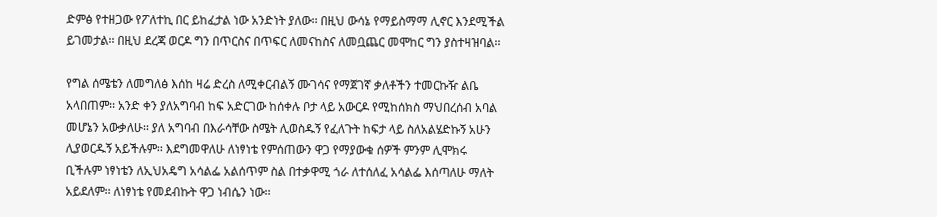ድምፅ የተዘጋው የፖለተኪ በር ይከፈታል ነው አንድነት ያለው፡፡ በዚህ ውሳኔ የማይስማማ ሊኖር እንደሚችል ይገመታል፡፡ በዚህ ደረጃ ወርዶ ግን በጥርስና በጥፍር ለመናከስና ለመቧጨር መሞከር ግን ያስተዛዝባል፡፡

የግል ሰሜቴን ለመግለፅ እሰከ ዛሬ ድረስ ለሚቀርብልኝ ሙገሳና የማጀገኛ ቃለቶችን ተመርኩዥ ልቤ አላበጠም፡፡ አንድ ቀን ያለአግባብ ከፍ አድርገው ከሰቀሉ ቦታ ላይ አውርዶ የሚከሰክስ ማህበረሰብ አባል መሆኔን አውቃለሁ፡፡ ያለ አግባብ በእራሳቸው ስሜት ሊወስዱኝ የፈለጉት ከፍታ ላይ ስለአልሄድኩኝ አሁን ሊያወርዱኝ አይችሉም፡፡ እደግመዋለሁ ለነፃነቴ የምሰጠውን ዋጋ የማያውቁ ሰዎች ምንም ሊሞክሩ ቢችሉም ነፃነቴን ለኢህአዴግ አሳልፌ አልሰጥም ስል በተቃዋሚ ጎራ ለተሰለፈ አሳልፌ እሰጣለሁ ማለት አይደለም፡፡ ለነፃነቴ የመደብኩት ዋጋ ነብሴን ነው፡፡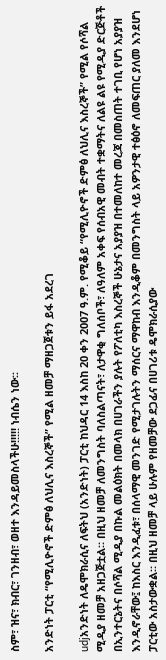ስም፣ ዝና፣ ክብር፣ ገንዘብ፣ ወዘተ እንዳይመስላችሁ!!!!! ነብሴን ነው፡፡

አንድነት ፓርቲ “የሚሊዮኖች ድምፅ ለህሊና እስረኞች” የሚል ዘመቻ ማዘጋጀቱን ይፋ አደረገ

udjአንድነት ለዴሞክራሲና ለፍትህ (አንድነት) ፓርቲ ከህዳር 14 እስከ 20 ቀን 2007 ዓ.ም. የሚቆይ “የሚሊዮኖች ድምፅ ለህሊና እስረኞች” የሚል የሶሻል ሚዲያ ዘመቻ አዘጋጅቷል። በዚህ ዘመቻ ለመንግስት ባለስልጣናት፣ ለታዋቂ ግለሰቦች፣ ለዓለም አቀፍ የሰብአዊ መብት ተቋማትና ለልዩ ልዩ የሚዲያ ድርጅቶች በኢንተርኔትና በሶሻል ሚዲያ በኩል መልዕክት በመላክ በሀገራችን ያሉት የፖለቲካ እስረኞች ሁኔታና አያያዝ በተመለከተ መረጃ በመስጠት ተገቢ የሆነ አያያዝ እንዲኖራቸው፤ ከእስር እንዲፈቱ፣ በሰላማዊ መንገድ የሚታገሉትን ማሰርና ማዋከብ እንዲቆም በመንግስት ላይ አዎንታዊ ተፅዕኖ ለመፍጠር ያለመ እንደሆነ ፓርቲው አስታውቋል። በዚህ ዘመቻ ላይ ሁሉም የዘመቻው ደጋፊና በሀገሪቱ ዴሞክራሲያው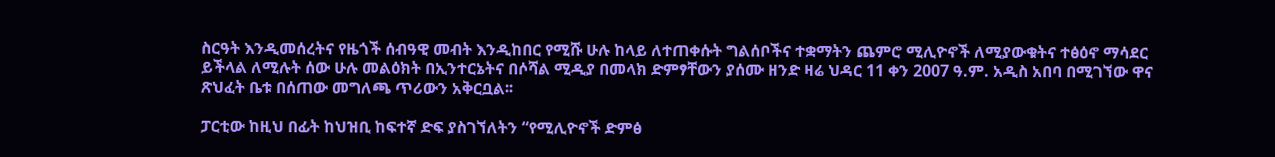ስርዓት እንዲመሰረትና የዜጎች ሰብዓዊ መብት እንዲከበር የሚሹ ሁሉ ከላይ ለተጠቀሱት ግልሰቦችና ተቋማትን ጨምሮ ሚሊዮኖች ለሚያውቁትና ተፅዕኖ ማሳደር ይችላል ለሚሉት ሰው ሁሉ መልዕክት በኢንተርኔትና በሶሻል ሚዲያ በመላክ ድምፃቸውን ያሰሙ ዘንድ ዛሬ ህዳር 11 ቀን 2007 ዓ.ም. አዲስ አበባ በሚገኘው ዋና ጽህፈት ቤቱ በሰጠው መግለጫ ጥሪውን አቅርቧል፡፡

ፓርቲው ከዚህ በፊት ከህዝቢ ከፍተኛ ድፍ ያስገኘለትን “የሚሊዮኖች ድምፅ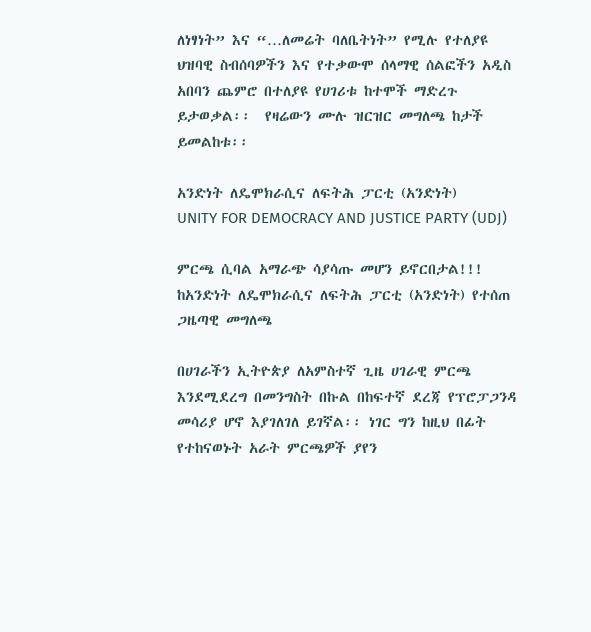ለነፃነት” እና “…ለመሬት ባለቤትነት” የሚሉ የተለያዩ ህዝባዊ ስብሰባዎችን እና የተቃውሞ ሰላማዊ ሰልፎችን አዲስ አበባን ጨምሮ በተለያዩ የሀገሪቱ ከተሞች ማድረጉ ይታወቃል፡፡  የዛሬውን ሙሉ ዝርዝር መግለጫ ከታች ይመልከቱ፡፡

አንድነት ለዴሞክራሲና ለፍትሕ ፓርቲ (አንድነት)
UNITY FOR DEMOCRACY AND JUSTICE PARTY (UDJ)

ምርጫ ሲባል አማራጭ ሳያሳጡ መሆን ይኖርበታል!!!
ከአንድነት ለዴሞክራሲና ለፍትሕ ፓርቲ (አንድነት) የተሰጠ ጋዜጣዊ መግለጫ

በሀገራችን ኢትዮጵያ ለአምስተኛ ጊዜ ሀገራዊ ምርጫ እንደሚደረግ በመንግስት በኩል በከፍተኛ ደረጃ የፕሮፓጋንዳ መሳሪያ ሆኖ እያገለገለ ይገኛል፡፡ ነገር ግን ከዚህ በፊት የተከናወኑት አራት ምርጫዎች ያየን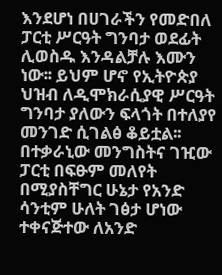እንደሆነ በሀገራችን የመድበለ ፓርቲ ሥርዓት ግንባታ ወደፊት ሊወስዱ እንዳልቻሉ እሙን ነው፡፡ ይህም ሆኖ የኢትዮጵያ ህዝብ ለዲሞክራሲያዊ ሥርዓት ግንባታ ያለውን ፍላጎት በተለያየ መንገድ ሲገልፅ ቆይቷል፡፡ በተቃራኒው መንግስትና ገዢው ፓርቲ በፍፁም መለየት በሚያስቸግር ሁኔታ የአንድ ሳንቲም ሁለት ገፅታ ሆነው ተቀናጅተው ለአንድ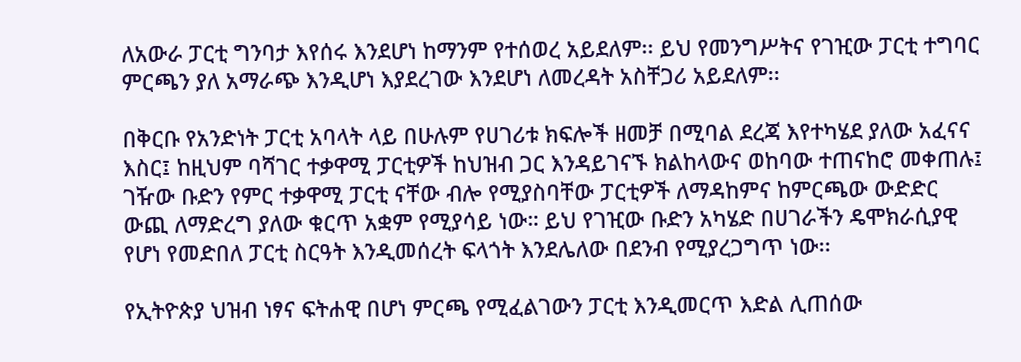ለአውራ ፓርቲ ግንባታ እየሰሩ እንደሆነ ከማንም የተሰወረ አይደለም፡፡ ይህ የመንግሥትና የገዢው ፓርቲ ተግባር ምርጫን ያለ አማራጭ እንዲሆነ እያደረገው እንደሆነ ለመረዳት አስቸጋሪ አይደለም፡፡

በቅርቡ የአንድነት ፓርቲ አባላት ላይ በሁሉም የሀገሪቱ ክፍሎች ዘመቻ በሚባል ደረጃ እየተካሄደ ያለው አፈናና እስር፤ ከዚህም ባሻገር ተቃዋሚ ፓርቲዎች ከህዝብ ጋር እንዳይገናኙ ክልከላውና ወከባው ተጠናከሮ መቀጠሉ፤ ገዥው ቡድን የምር ተቃዋሚ ፓርቲ ናቸው ብሎ የሚያስባቸው ፓርቲዎች ለማዳከምና ከምርጫው ውድድር ውጪ ለማድረግ ያለው ቁርጥ አቋም የሚያሳይ ነው። ይህ የገዢው ቡድን አካሄድ በሀገራችን ዴሞክራሲያዊ የሆነ የመድበለ ፓርቲ ስርዓት እንዲመሰረት ፍላጎት እንደሌለው በደንብ የሚያረጋግጥ ነው፡፡

የኢትዮጵያ ህዝብ ነፃና ፍትሐዊ በሆነ ምርጫ የሚፈልገውን ፓርቲ እንዲመርጥ እድል ሊጠሰው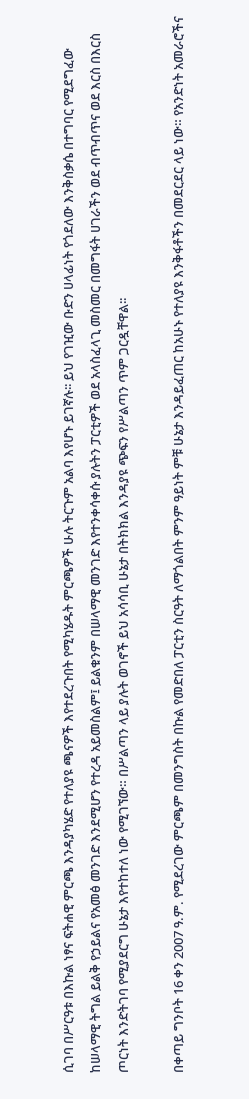ሲገባ በሥርዓቱ በእኩል ነፃና ፍትሐዊ ምርጫ እንዳያካሄድ የተለያዩ ጫናዎች እየተደረጉበት የሚካሄዱት ምርጫዎች ሁሉ ትርጉም አልባ እየሆኑ ይገኛሉ፡፡ ይህ የገዢው ቡድን ሀላፊነት የጎደለው እንቅስቃሴ በተግባር የሚደግፈው ከሠላማዊ ትግል ይልቅ የኃይልና የአመፅ መንገድ እንደሚሆን የተረዳ አይመስልም፤ ይልቁንም በሠላማዊ መንገድ እየተንቀሳቀሱ ያሉትን ፓርቲዎች ወደ አላስፈላጊ መስመር በመግፋት ሀገራችን ወደ ብጥብጥና ወደ እርስ በእርስ ጦርነት እንድትገባ የሚያደርግ ሁኔታ እየተከተለ ነው የሚገኘው። በሥልጣን ላይ ያሉት ወገኖች ይህ አሳሳቢ ሁኔታ በትክክል እንዳያዩ ጭፍን የሥልጣን ጥም ጋርዷቸዋል፡፡

በቀጣይ ግንቦት 16 ቀን 2007 ዓ.ም. የሚደረገው ምርጫም በመንግስት በኩል የመድበለ ፓርቲን ስርዓት ለማጎልበት ምንም ዓይነት ምቹ ሁኔታ እንዳይፈጠር ከአሁኑ የተለያዩ እንቅፋቶችን በመደርደር ላይ ነው። የአንድነት አመራሮችና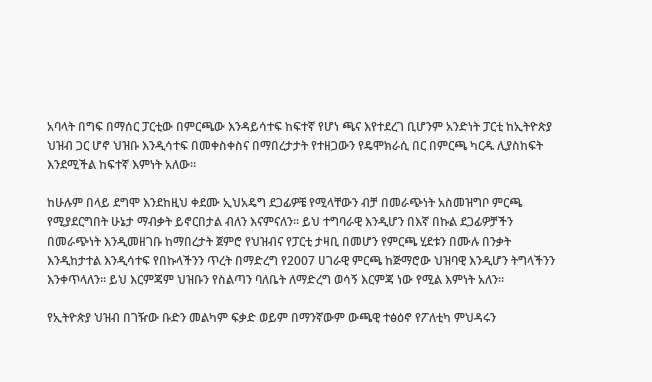አባላት በግፍ በማሰር ፓርቲው በምርጫው እንዳይሳተፍ ከፍተኛ የሆነ ጫና እየተደረገ ቢሆንም አንድነት ፓርቲ ከኢትዮጵያ ህዝብ ጋር ሆኖ ህዝቡ እንዲሳተፍ በመቀስቀስና በማበረታታት የተዘጋውን የዴሞክራሲ በር በምርጫ ካርዱ ሊያስከፍት እንደሚችል ከፍተኛ እምነት አለው፡፡

ከሁሉም በላይ ደግሞ እንደከዚህ ቀደሙ ኢህአዴግ ደጋፊዎቼ የሚላቸውን ብቻ በመራጭነት አስመዝግቦ ምርጫ የሚያደርግበት ሁኔታ ማብቃት ይኖርበታል ብለን እናምናለን፡፡ ይህ ተግባራዊ እንዲሆን በእኛ በኩል ደጋፊዎቻችን በመራጭነት እንዲመዘገቡ ከማበረታት ጀምሮ የህዝብና የፓርቲ ታዛቢ በመሆን የምርጫ ሂደቱን በሙሉ በንቃት እንዲከታተል እንዲሳተፍ የበኩላችንን ጥረት በማድረግ የ2007 ሀገራዊ ምርጫ ከጅማሮው ህዝባዊ እንዲሆን ትግላችንን እንቀጥላለን፡፡ ይህ እርምጃም ህዝቡን የስልጣን ባለቤት ለማድረግ ወሳኝ እርምጃ ነው የሚል እምነት አለን፡፡

የኢትዮጵያ ህዝብ በገዥው ቡድን መልካም ፍቃድ ወይም በማንኛውም ውጫዊ ተፅዕኖ የፖለቲካ ምህዳሩን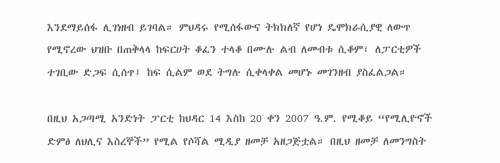እንደማይሰፋ ሊገነዘብ ይገባል። ምህዳሩ የሚሰፋውና ትክክለኛ የሆነ ዴሞክራሲያዊ ለውጥ የሚኖረው ህዝቡ በጠቅላላ ከፍርሀት ቆፈን ተላቆ በሙሉ ልብ ለመብቱ ሲቆም፣ ለፓርቲዎች ተገቢው ድጋፍ ሲሰጥ፤ ከፍ ሲልም ወደ ትግሉ ሲቀላቀል መሆኑ መገንዘብ ያስፈልጋል።

በዚህ አጋጣሚ አንድነት ፓርቲ ከህዳር 14 እስከ 20 ቀን 2007 ዓ.ም. የሚቆይ “የሚሊዮኖች ድምፅ ለህሊና እስረኞች” የሚል የሶሻል ሚዲያ ዘመቻ አዘጋጅቷል። በዚህ ዘመቻ ለመንግስት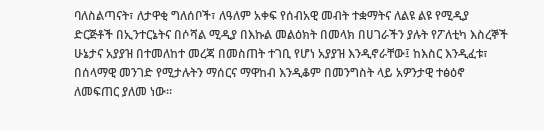ባለስልጣናት፣ ለታዋቂ ግለሰቦች፣ ለዓለም አቀፍ የሰብአዊ መብት ተቋማትና ለልዩ ልዩ የሚዲያ ድርጅቶች በኢንተርኔትና በሶሻል ሚዲያ በእኩል መልዕክት በመላክ በሀገራችን ያሉት የፖለቲካ እስረኞች ሁኔታና አያያዝ በተመለከተ መረጃ በመስጠት ተገቢ የሆነ አያያዝ እንዲኖራቸው፤ ከእስር እንዲፈቱ፣ በሰላማዊ መንገድ የሚታሉትን ማሰርና ማዋከብ እንዲቆም በመንግስት ላይ አዎንታዊ ተፅዕኖ ለመፍጠር ያለመ ነው።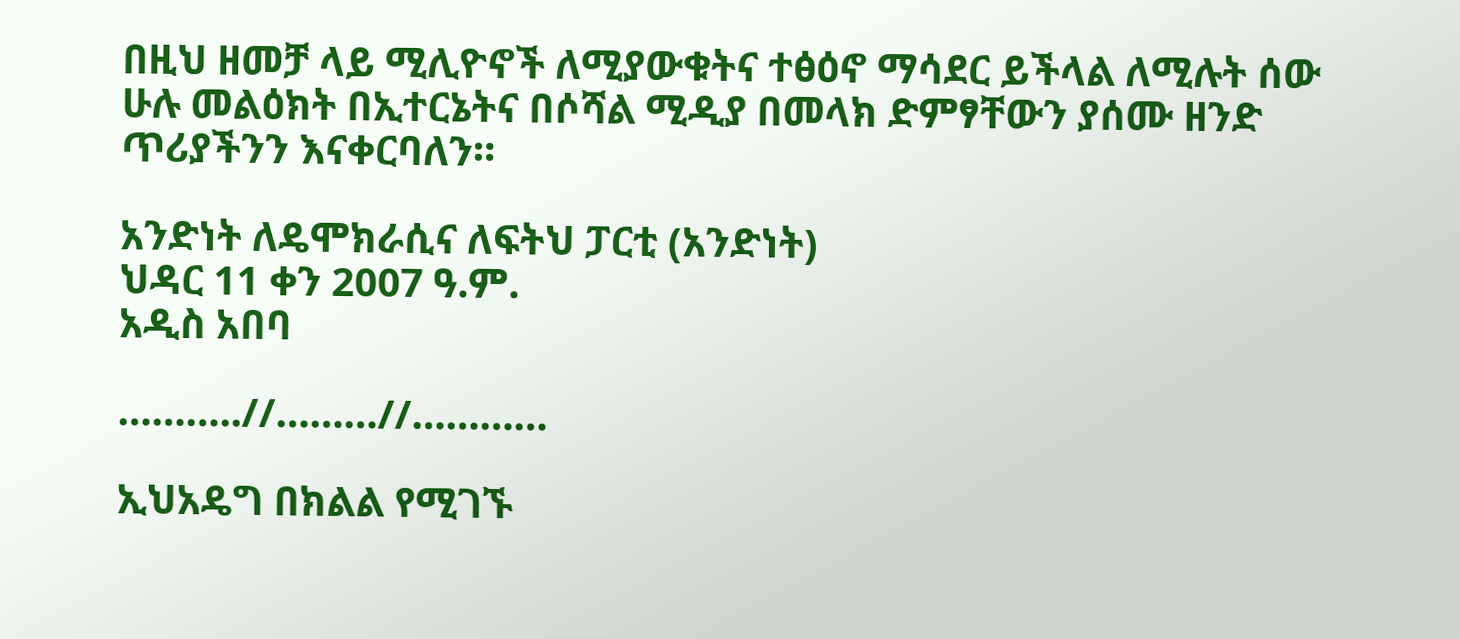በዚህ ዘመቻ ላይ ሚሊዮኖች ለሚያውቁትና ተፅዕኖ ማሳደር ይችላል ለሚሉት ሰው ሁሉ መልዕክት በኢተርኔትና በሶሻል ሚዲያ በመላክ ድምፃቸውን ያሰሙ ዘንድ ጥሪያችንን እናቀርባለን።

አንድነት ለዴሞክራሲና ለፍትህ ፓርቲ (አንድነት)
ህዳር 11 ቀን 2007 ዓ.ም.
አዲስ አበባ

………..//………//…………

ኢህአዴግ በክልል የሚገኙ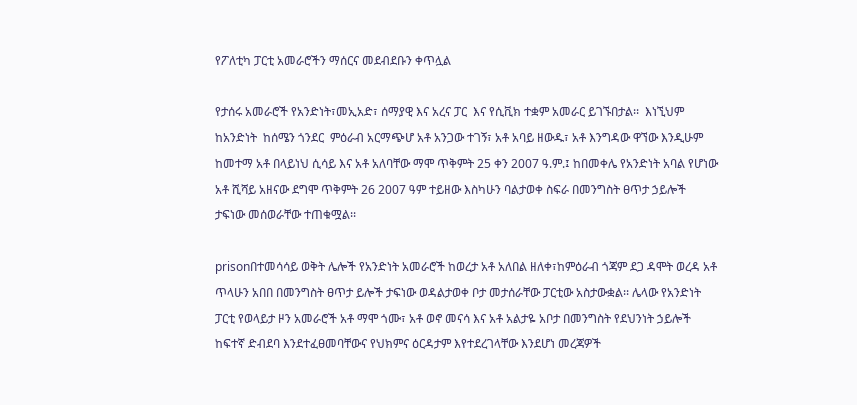የፖለቲካ ፓርቲ አመራሮችን ማሰርና መደብደቡን ቀጥሏል

የታሰሩ አመራሮች የአንድነት፣መኢአድ፣ ሰማያዊ እና አረና ፓር  እና የሲቪክ ተቋም አመራር ይገኙበታል፡፡  እነኚህም ከአንድነት  ከሰሜን ጎንደር  ምዕራብ አርማጭሆ አቶ አንጋው ተገኝ፣ አቶ አባይ ዘውዱ፣ አቶ እንግዳው ዋኘው እንዲሁም ከመተማ አቶ በላይነህ ሲሳይ እና አቶ አለባቸው ማሞ ጥቅምት 25 ቀን 2007 ዓ.ም.፤ ከበመቀሌ የአንድነት አባል የሆነው አቶ ሺሻይ አዘናው ደግሞ ጥቅምት 26 2007 ዓም ተይዘው እስካሁን ባልታወቀ ስፍራ በመንግስት ፀጥታ ኃይሎች ታፍነው መሰወራቸው ተጠቁሟል፡፡

prisonበተመሳሳይ ወቅት ሌሎች የአንድነት አመራሮች ከወረታ አቶ አለበል ዘለቀ፣ከምዕራብ ጎጃም ደጋ ዳሞት ወረዳ አቶ ጥላሁን አበበ በመንግስት ፀጥታ ይሎች ታፍነው ወዳልታወቀ ቦታ መታሰራቸው ፓርቲው አስታውቋል፡፡ ሌላው የአንድነት ፓርቲ የወላይታ ዞን አመራሮች አቶ ማሞ ጎሙ፣ አቶ ወኖ መናሳ እና አቶ አልታዬ አቦታ በመንግስት የደህንነት ኃይሎች ከፍተኛ ድብደባ እንደተፈፀመባቸውና የህክምና ዕርዳታም እየተደረገላቸው እንደሆነ መረጃዎች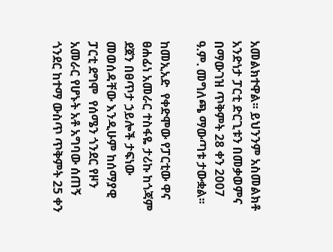አመልክተዋል፡፡ ይህንንም አስመልክቶ አንድነታ ፓርቲ ድርጊቱን በመቃወምና በማውገዝ ጥቅምት 28 ቀን 2007 ዓ.ም. መግለጫ ማውጣቱ ታውቋል፡፡

ከመኢአድ  የቀድሞው የፓርቲው ዋና ፀሐፊነ አመራር ተስፋዬ ታሪኩ ከጎጃም ደጀን በፀጥታ ኃይሎች ታፍነው መወሰዳቸው እንዲሁም ከሰማያዊ  ፓርቲ ደግሞ  የሰሜን ጎንደር የዞን አመራር የሆኑት አቶ አግባው ሰጠኝ ጎንደር ከተማ ውስጥ ጥቅምት 25 ቀን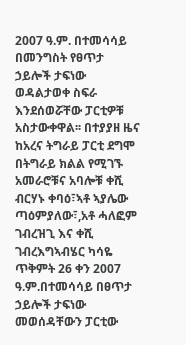2007 ዓ.ም. በተመሳሳይ በመንግስት የፀጥታ ኃይሎች ታፍነው ወዳልታወቀ ስፍራ እንደሰወሯቸው ፓርቲዎቹ አስታውቀዋል፡፡ በተያያዘ ዜና ከአረና ትግራይ ፓርቲ ደግሞ በትግራይ ክልል የሚገኙ አመራሮቹና አባሎቹ ቀሺ ብርሃኑ ቀባዕ፣ኣቶ ኣያሌው ጣዕምያለው፣,አቶ ሓለፎም ገብረዝጊ እና ቀሺ ገብረእግኣብሄር ካሳዬ ጥቅምት 26 ቀን 2007 ዓ.ም.በተመሳሳይ በፀጥታ ኃይሎች ታፍነው መወሰዳቸውን ፓርቲው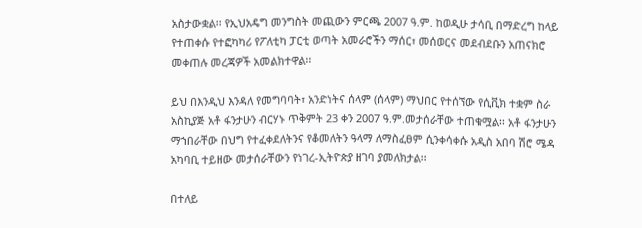አስታውቋል፡፡ የኢህአዴግ መንግስት መጪውን ምርጫ 2007 ዓ.ም. ከወዲሁ ታሳቢ በማድረግ ከላይ የተጠቀሱ የተፎካካሪ የፖለቲካ ፓርቲ ወጣት አመራሮችን ማሰር፣ መሰወርና መደብደቡን አጠናክሮ መቀጠሉ መረጃዎች አመልክተዋል፡፡

ይህ በእንዲህ እንዳለ የመግባባት፣ አንድነትና ሰላም (ሰላም) ማህበር የተሰኘው የሲቪክ ተቋም ስራ አስኪያጅ አቶ ፋንታሁን ብርሃኑ ጥቅምት 23 ቀን 2007 ዓ.ም.መታሰራቸው ተጠቁሟል፡፡ አቶ ፋንታሁን ማኀበራቸው በህግ የተፈቀደለትንና የቆመለትን ዓላማ ለማስፈፀም ሲንቀሳቀሱ አዲስ አበባ ሽሮ ሜዳ አካባቢ ተይዘው መታሰራቸውን የነገረ-ኢትዮጵያ ዘገባ ያመለክታል፡፡

በተለይ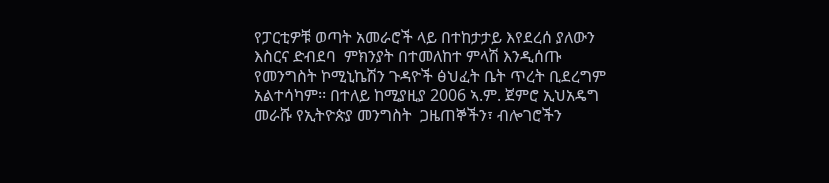የፓርቲዎቹ ወጣት አመራሮች ላይ በተከታታይ እየደረሰ ያለውን እስርና ድብደባ  ምክንያት በተመለከተ ምላሽ እንዲሰጡ  የመንግስት ኮሚኒኬሽን ጉዳዮች ፅህፈት ቤት ጥረት ቢደረግም አልተሳካም፡፡ በተለይ ከሚያዚያ 2006 ኣ.ም. ጀምሮ ኢህአዴግ መራሹ የኢትዮጵያ መንግስት  ጋዜጠኞችን፣ ብሎገሮችን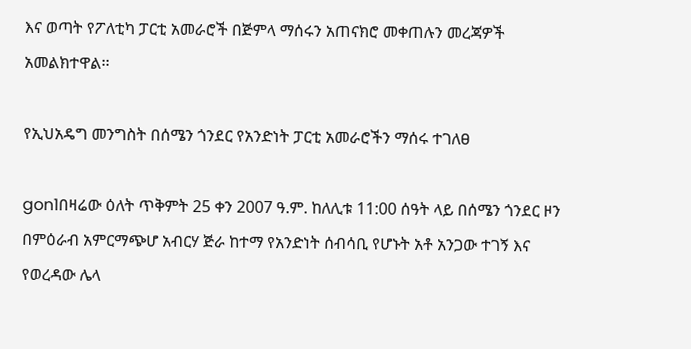እና ወጣት የፖለቲካ ፓርቲ አመራሮች በጅምላ ማሰሩን አጠናክሮ መቀጠሉን መረጃዎች አመልክተዋል፡፡

የኢህአዴግ መንግስት በሰሜን ጎንደር የአንድነት ፓርቲ አመራሮችን ማሰሩ ተገለፀ

gon1በዛሬው ዕለት ጥቅምት 25 ቀን 2007 ዓ.ም. ከለሊቱ 11:00 ሰዓት ላይ በሰሜን ጎንደር ዞን በምዕራብ አምርማጭሆ አብርሃ ጅራ ከተማ የአንድነት ሰብሳቢ የሆኑት አቶ አንጋው ተገኝ እና የወረዳው ሌላ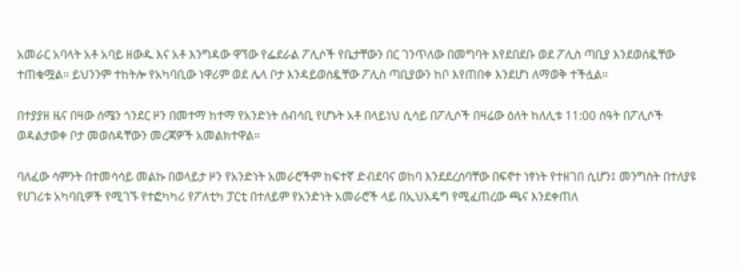አመራር አባላት አቶ አባይ ዘውዱ እና አቶ እንግዳው ዋኘው የፌደራል ፖሊሶች የቤታቸውን በር ገንጥለው በመግባት እየደበደቡ ወደ ፖሊስ ጣቢያ እንደወሰዷቸው ተጠቁሟል፡፡ ይህንንም ተከትሎ የአካባቢው ነዋሪም ወደ ሌላ ቦታ እንዳይወስዷቸው ፖሊስ ጣቢያውን ከቦ እየጠበቀ እንደሆነ ለማወቅ ተችሏል።

በተያያዘ ዜና በዛው ሰሜን ጎንደር ዞን በመተማ ከተማ የአንድነት ሰብሳቢ የሆኑት አቶ በላይነህ ሲሳይ በፖሊሶች በዛሬው ዕለት ከለሊቱ 11:00 ሰዓት በፖሊሶች ወዳልታወቀ ቦታ መወሰዳቸውን መረጃዎች አመልክተዋል።

ባለፈው ሳምንት በተመሳሳይ መልኩ በወላይታ ዞን የአንድነት አመራሮችም ከፍተኛ ድብደባና ወከባ እንደደረሰባቸው በፍኖተ ነፃነት የተዘገበ ሲሆን፤ መንግስት በተለያዩ የሀገሪቱ አካባቢዎች የሚገኙ የተፎካካሪ የፖለቲካ ፓርቲ በተለይም የአንድነት አመራሮች ላይ በኢህአዴግ የሚፈጠረው ጫና እንደቀጠለ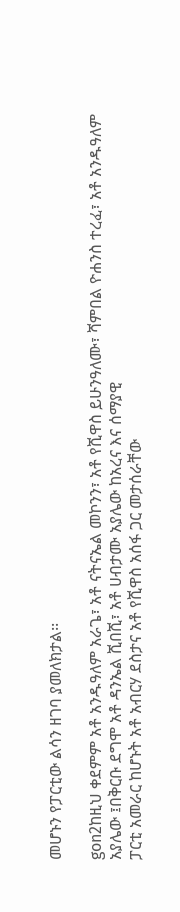መሆኑን የፓርቲው ልሳን ዘገባ ያመለክታል፡፡

gon2ከዚህ ቀደምም አቶ አንዱዓለም አራጌ፣ አቶ ናትናኤል መኮንን፣ አቶ የሺዋስ ይሁንዓለሙ፣ ሻምበል ዮሐንስ ተረፈ፣ አቶ አንዱዓለም አያሌው ፤በቅርቡ ደግሞ አቶ ዳንኤል ሺበሺ፣ አቶ ሀብታሙ አያሌው ከአረና እና ሰማያዊ
ፓርቲ አመራር ከሆኑት አቶ አብርሃ ደስታና አቶ የሺዋስ አሰፋ ጋር መታሰራቸው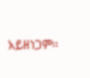አይዘነጋም፡፡